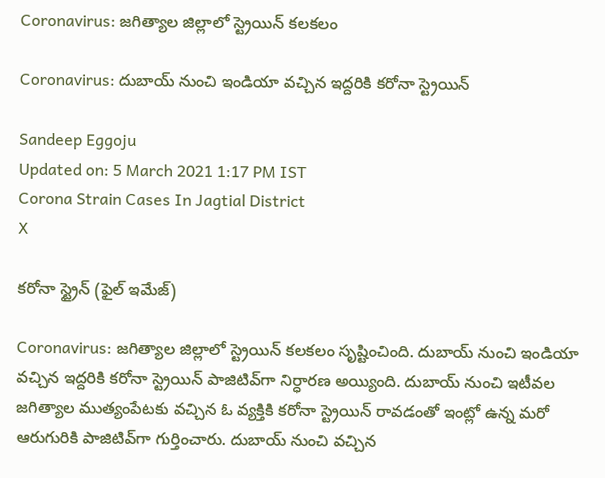Coronavirus: జగిత్యాల జిల్లాలో స్ట్రెయిన్ కలకలం

Coronavirus: దుబాయ్‌ నుంచి ఇండియా వచ్చిన ఇద్దరికి కరోనా స్ట్రెయిన్

Sandeep Eggoju
Updated on: 5 March 2021 1:17 PM IST
Corona Strain Cases In Jagtial District
X

కరోనా స్ట్రైన్ (ఫైల్ ఇమేజ్)

Coronavirus: జగిత్యాల జిల్లాలో స్ట్రెయిన్ కలకలం సృష్టించింది. దుబాయ్‌ నుంచి ఇండియా వచ్చిన ఇద్దరికి కరోనా స్ట్రెయిన్ పాజిటివ్‌గా నిర్ధారణ అయ్యింది. దుబాయ్‌ నుంచి ఇటీవల జగిత్యాల ముత్యంపేటకు వచ్చిన ఓ వ్యక్తికి కరోనా స్ట్రెయిన్ రావడంతో ఇంట్లో ఉన్న మరో ఆరుగురికి పాజిటివ్‌గా గుర్తించారు. దుబాయ్‌ నుంచి వచ్చిన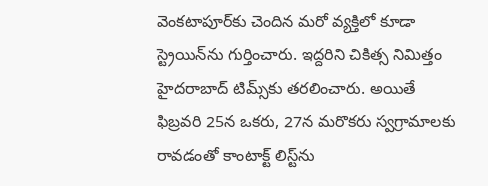వెంకటాపూర్‌కు చెందిన మరో వ్యక్తిలో కూడా స్ట్రెయిన్‌ను గుర్తించారు. ఇద్దరిని చికిత్స నిమిత్తం హైదరాబాద్‌ టిమ్స్‌కు తరలించారు. అయితే ఫిబ్రవరి 25న ఒకరు, 27న మరొకరు స్వగ్రామాలకు రావడంతో కాంటాక్ట్‌ లిస్ట్‌‌ను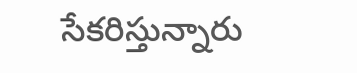సేకరిస్తున్నారు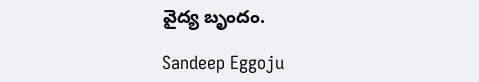వైద్య బృందం.

Sandeep Eggoju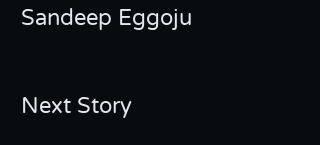Sandeep Eggoju

Next Story